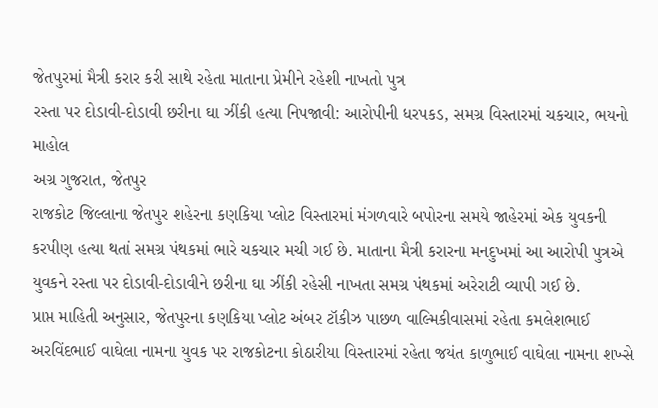જેતપુરમાં મૈત્રી કરાર કરી સાથે રહેતા માતાના પ્રેમીને રહેશી નાખતો પુત્ર
રસ્તા પર દોડાવી-દોડાવી છરીના ઘા ઝીંકી હત્યા નિપજાવી: આરોપીની ધરપકડ, સમગ્ર વિસ્તારમાં ચકચાર, ભયનો માહોલ
અગ્ર ગુજરાત, જેતપુર
રાજકોટ જિલ્લાના જેતપુર શહેરના કણકિયા પ્લોટ વિસ્તારમાં મંગળવારે બપોરના સમયે જાહેરમાં એક યુવકની કરપીણ હત્યા થતાં સમગ્ર પંથકમાં ભારે ચકચાર મચી ગઈ છે. માતાના મૈત્રી કરારના મનદુખમાં આ આરોપી પુત્રએ યુવકને રસ્તા પર દોડાવી-દોડાવીને છરીના ઘા ઝીંકી રહેસી નાખતા સમગ્ર પંથકમાં અરેરાટી વ્યાપી ગઈ છે.
પ્રાપ્ત માહિતી અનુસાર, જેતપુરના કણકિયા પ્લોટ અંબર ટૉકીઝ પાછળ વાલ્મિકીવાસમાં રહેતા કમલેશભાઈ અરવિંદભાઈ વાઘેલા નામના યુવક પર રાજકોટના કોઠારીયા વિસ્તારમાં રહેતા જયંત કાળુભાઈ વાઘેલા નામના શખ્સે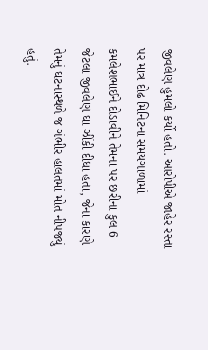જીવલેણ હુમલો કર્યો હતો. આરોપીએ જાહેર રસ્તા પર માત્ર દોઢ મિનિટના સમયગાળામાં કમલેશભાઈને દોડાવીને તેમના પર છરીના કુલ 6 જેટલા જીવલેણ ઘા ઝીંકી દીધા હતા, જેના કારણે તેમનું ઘટનાસ્થળે જ ગંભીર હાલતમાં મોત નીપજ્યું હતું.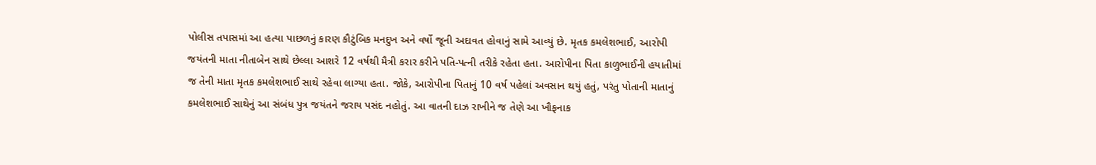પોલીસ તપાસમાં આ હત્યા પાછળનું કારણ કૌટુંબિક મનદુખ અને વર્ષો જૂની અદાવત હોવાનું સામે આવ્યું છે. મૃતક કમલેશભાઈ, આરોપી જયંતની માતા નીતાબેન સાથે છેલ્લા આશરે 12 વર્ષથી મૈત્રી કરાર કરીને પતિ-પત્ની તરીકે રહેતા હતા. આરોપીના પિતા કાળુભાઈની હયાતીમાં જ તેની માતા મૃતક કમલેશભાઈ સાથે રહેવા લાગ્યા હતા. જોકે, આરોપીના પિતાનું 10 વર્ષ પહેલાં અવસાન થયું હતું, પરંતુ પોતાની માતાનું કમલેશભાઈ સાથેનું આ સંબંધ પુત્ર જયંતને જરાય પસંદ નહોતું. આ વાતની દાઝ રાખીને જ તેણે આ ખૌફનાક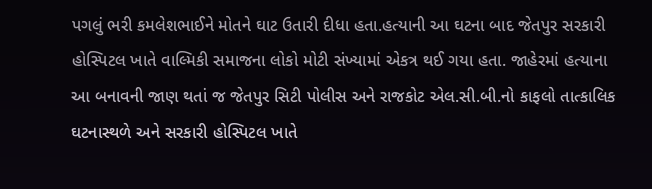પગલું ભરી કમલેશભાઈને મોતને ઘાટ ઉતારી દીધા હતા.હત્યાની આ ઘટના બાદ જેતપુર સરકારી હોસ્પિટલ ખાતે વાલ્મિકી સમાજના લોકો મોટી સંખ્યામાં એકત્ર થઈ ગયા હતા. જાહેરમાં હત્યાના આ બનાવની જાણ થતાં જ જેતપુર સિટી પોલીસ અને રાજકોટ એલ.સી.બી.નો કાફલો તાત્કાલિક ઘટનાસ્થળે અને સરકારી હોસ્પિટલ ખાતે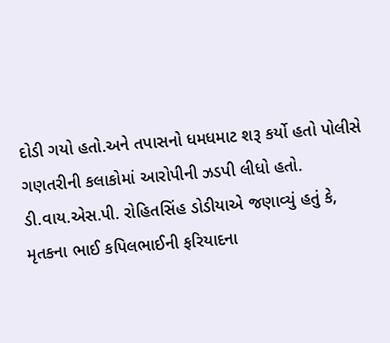દોડી ગયો હતો.અને તપાસનો ધમધમાટ શરૂ કર્યો હતો પોલીસે ગણતરીની કલાકોમાં આરોપીની ઝડપી લીધો હતો.
ડી.વાય.એસ.પી. રોહિતસિંહ ડોડીયાએ જણાવ્યું હતું કે, મૃતકના ભાઈ કપિલભાઈની ફરિયાદના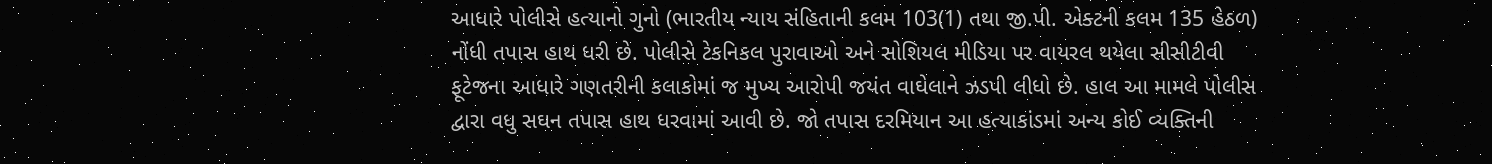આધારે પોલીસે હત્યાનો ગુનો (ભારતીય ન્યાય સંહિતાની કલમ 103(1) તથા જી.પી. એક્ટની કલમ 135 હેઠળ) નોંધી તપાસ હાથ ધરી છે. પોલીસે ટેકનિકલ પુરાવાઓ અને સોશિયલ મીડિયા પર વાયરલ થયેલા સીસીટીવી ફૂટેજના આધારે ગણતરીની કલાકોમાં જ મુખ્ય આરોપી જયંત વાઘેલાને ઝડપી લીધો છે. હાલ આ મામલે પોલીસ દ્વારા વધુ સઘન તપાસ હાથ ધરવામાં આવી છે. જો તપાસ દરમિયાન આ હત્યાકાંડમાં અન્ય કોઈ વ્યક્તિની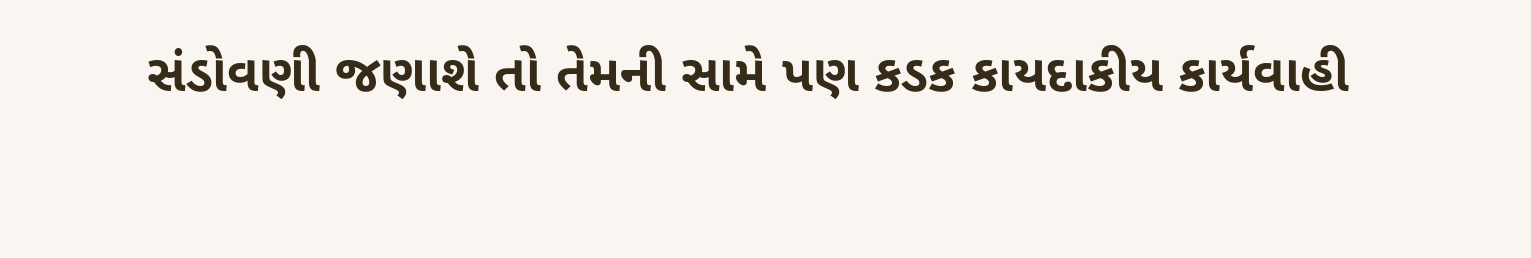સંડોવણી જણાશે તો તેમની સામે પણ કડક કાયદાકીય કાર્યવાહી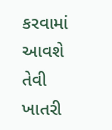કરવામાં આવશે તેવી ખાતરી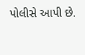પોલીસે આપી છે.